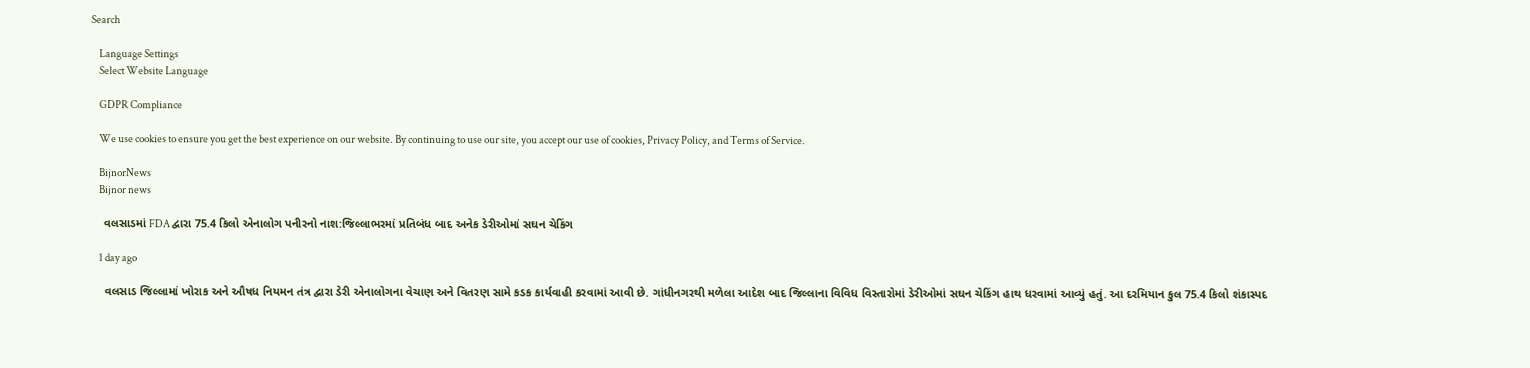Search

    Language Settings
    Select Website Language

    GDPR Compliance

    We use cookies to ensure you get the best experience on our website. By continuing to use our site, you accept our use of cookies, Privacy Policy, and Terms of Service.

    BijnorNews
    Bijnor news

    વલસાડમાં FDA દ્વારા 75.4 કિલો એનાલોગ પનીરનો નાશ:જિલ્લાભરમાં પ્રતિબંધ બાદ અનેક ડેરીઓમાં સઘન ચેકિંગ

    1 day ago

    વલસાડ જિલ્લામાં ખોરાક અને ઔષધ નિયમન તંત્ર દ્વારા ડેરી એનાલોગના વેચાણ અને વિતરણ સામે કડક કાર્યવાહી કરવામાં આવી છે. ગાંધીનગરથી મળેલા આદેશ બાદ જિલ્લાના વિવિધ વિસ્તારોમાં ડેરીઓમાં સઘન ચેકિંગ હાથ ધરવામાં આવ્યું હતું. આ દરમિયાન કુલ 75.4 કિલો શંકાસ્પદ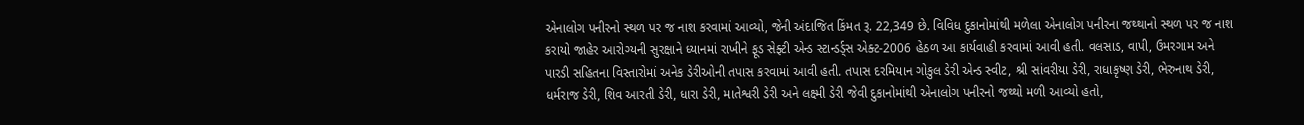એનાલોગ પનીરનો સ્થળ પર જ નાશ કરવામાં આવ્યો, જેની અંદાજિત કિંમત રૂ. 22,349 છે. વિવિધ દુકાનોમાંથી મળેલા એનાલોગ પનીરના જથ્થાનો સ્થળ પર જ નાશ કરાયો જાહેર આરોગ્યની સુરક્ષાને ધ્યાનમાં રાખીને ફૂડ સેફ્ટી એન્ડ સ્ટાન્ડર્ડ્સ એક્ટ-2006 હેઠળ આ કાર્યવાહી કરવામાં આવી હતી. વલસાડ, વાપી, ઉમરગામ અને પારડી સહિતના વિસ્તારોમાં અનેક ડેરીઓની તપાસ કરવામાં આવી હતી. તપાસ દરમિયાન ગોકુલ ડેરી એન્ડ સ્વીટ, શ્રી સાંવરીયા ડેરી, રાધાકૃષ્ણ ડેરી, ભેરુનાથ ડેરી, ધર્મરાજ ડેરી, શિવ આરતી ડેરી, ધારા ડેરી, માતેશ્વરી ડેરી અને લક્ષ્મી ડેરી જેવી દુકાનોમાંથી એનાલોગ પનીરનો જથ્થો મળી આવ્યો હતો,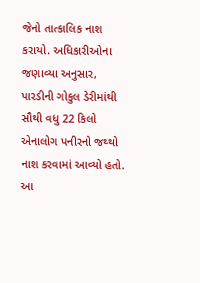જેનો તાત્કાલિક નાશ કરાયો. અધિકારીઓના જણાવ્યા અનુસાર, પારડીની ગોકુલ ડેરીમાંથી સૌથી વધુ 22 કિલો એનાલોગ પનીરનો જથ્થો નાશ કરવામાં આવ્યો હતો. આ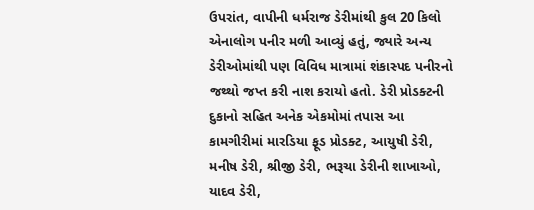ઉપરાંત, વાપીની ધર્મરાજ ડેરીમાંથી કુલ 20 કિલો એનાલોગ પનીર મળી આવ્યું હતું, જ્યારે અન્ય ડેરીઓમાંથી પણ વિવિધ માત્રામાં શંકાસ્પદ પનીરનો જથ્થો જપ્ત કરી નાશ કરાયો હતો. ડેરી પ્રોડક્ટની દુકાનો સહિત અનેક એકમોમાં તપાસ આ કામગીરીમાં મારડિયા ફૂડ પ્રોડક્ટ, આયુષી ડેરી, મનીષ ડેરી, શ્રીજી ડેરી, ભરૂચા ડેરીની શાખાઓ, યાદવ ડેરી,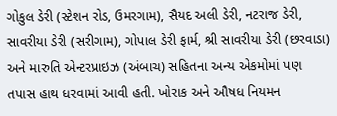ગોકુલ ડેરી (સ્ટેશન રોડ, ઉમરગામ), સૈયદ અલી ડેરી, નટરાજ ડેરી, સાવરીયા ડેરી (સરીગામ), ગોપાલ ડેરી ફાર્મ, શ્રી સાવરીયા ડેરી (છરવાડા) અને મારુતિ એન્ટરપ્રાઇઝ (અંબાચ) સહિતના અન્ય એકમોમાં પણ તપાસ હાથ ધરવામાં આવી હતી. ખોરાક અને ઔષધ નિયમન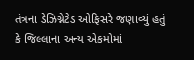તંત્રના ડેઝિગ્નેટેડ ઓફિસરે જણાવ્યું હતું કે જિલ્લાના અન્ય એકમોમાં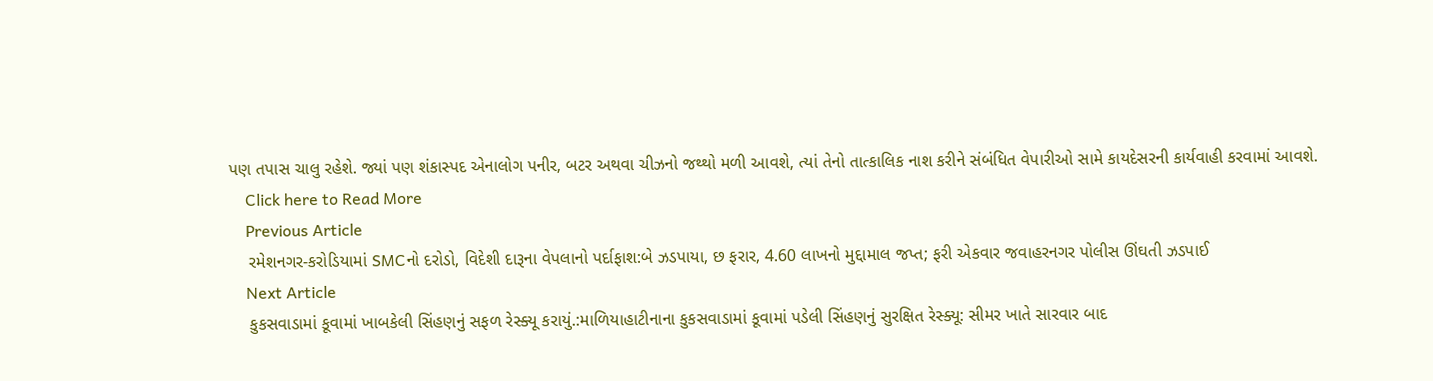પણ તપાસ ચાલુ રહેશે. જ્યાં પણ શંકાસ્પદ એનાલોગ પનીર, બટર અથવા ચીઝનો જથ્થો મળી આવશે, ત્યાં તેનો તાત્કાલિક નાશ કરીને સંબંધિત વેપારીઓ સામે કાયદેસરની કાર્યવાહી કરવામાં આવશે.
    Click here to Read More
    Previous Article
    રમેશનગર-કરોડિયામાં SMCનો દરોડો, વિદેશી દારૂના વેપલાનો પર્દાફાશ:બે ઝડપાયા, છ ફરાર, 4.60 લાખનો મુદ્દામાલ જપ્ત; ફરી એકવાર જવાહરનગર પોલીસ ઊંઘતી ઝડપાઈ
    Next Article
    કુકસવાડામાં કૂવામાં ખાબકેલી સિંહણનું સફળ રેસ્ક્યૂ કરાયું.:માળિયાહાટીનાના કુકસવાડામાં કૂવામાં પડેલી સિંહણનું સુરક્ષિત રેસ્ક્યૂ: સીમર ખાતે સારવાર બાદ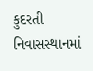કુદરતી નિવાસસ્થાનમાં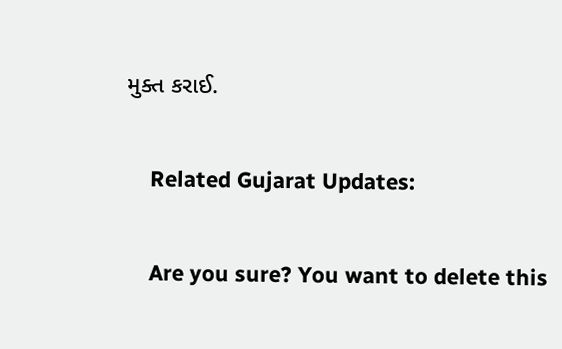મુક્ત કરાઈ.

    Related Gujarat Updates:

    Are you sure? You want to delete this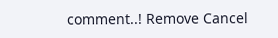comment..! Remove Cancel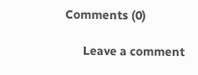Comments (0)

      Leave a comment